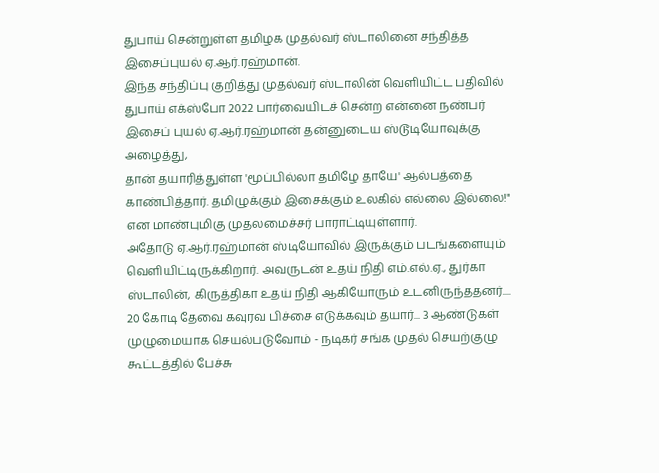துபாய் சென்றுள்ள தமிழக முதல்வர் ஸ்டாலினை சந்தித்த இசைப்புயல் ஏ.ஆர்.ரஹ்மான்.
இந்த சந்திப்பு குறித்து முதல்வர் ஸ்டாலின் வெளியிட்ட பதிவில் துபாய் எக்ஸ்போ 2022 பார்வையிடச் சென்ற என்னை நண்பர் இசைப் புயல் ஏ.ஆர்.ரஹ்மான் தன்னுடைய ஸ்டூடியோவுக்கு அழைத்து,
தான் தயாரித்துள்ள 'மூப்பில்லா தமிழே தாயே' ஆல்பத்தை காண்பித்தார். தமிழுக்கும் இசைக்கும் உலகில் எல்லை இல்லை!" என மாண்புமிகு முதலமைச்சர் பாராட்டியுள்ளார்.
அதோடு ஏ.ஆர்.ரஹ்மான் ஸ்டியோவில் இருக்கும் படங்களையும் வெளியிட்டிருக்கிறார். அவருடன் உதய் நிதி எம்.எல்.ஏ., துர்கா ஸ்டாலின், கிருத்திகா உதய் நிதி ஆகியோரும் உடனிருந்ததனர்....
20 கோடி தேவை கவுரவ பிச்சை எடுக்கவும் தயார்... 3 ஆண்டுகள் முழுமையாக செயல்படுவோம் - நடிகர் சங்க முதல் செயற்குழு கூட்டத்தில் பேச்சு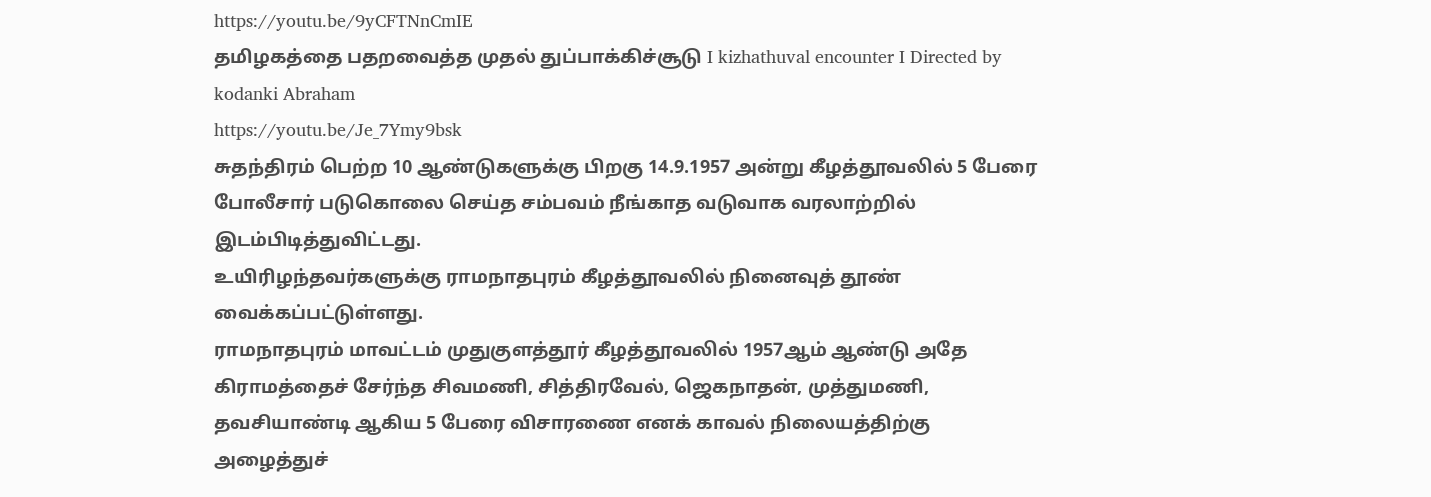https://youtu.be/9yCFTNnCmIE
தமிழகத்தை பதறவைத்த முதல் துப்பாக்கிச்சூடு I kizhathuval encounter I Directed by kodanki Abraham
https://youtu.be/Je_7Ymy9bsk
சுதந்திரம் பெற்ற 10 ஆண்டுகளுக்கு பிறகு 14.9.1957 அன்று கீழத்தூவலில் 5 பேரை போலீசார் படுகொலை செய்த சம்பவம் நீங்காத வடுவாக வரலாற்றில் இடம்பிடித்துவிட்டது.
உயிரிழந்தவர்களுக்கு ராமநாதபுரம் கீழத்தூவலில் நினைவுத் தூண் வைக்கப்பட்டுள்ளது.
ராமநாதபுரம் மாவட்டம் முதுகுளத்தூர் கீழத்தூவலில் 1957ஆம் ஆண்டு அதே கிராமத்தைச் சேர்ந்த சிவமணி, சித்திரவேல், ஜெகநாதன், முத்துமணி, தவசியாண்டி ஆகிய 5 பேரை விசாரணை எனக் காவல் நிலையத்திற்கு அழைத்துச்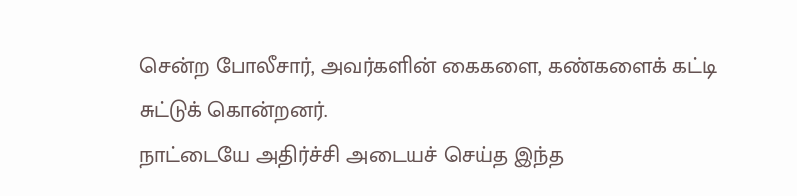சென்ற போலீசார், அவர்களின் கைகளை, கண்களைக் கட்டி சுட்டுக் கொன்றனர்.
நாட்டையே அதிர்ச்சி அடையச் செய்த இந்த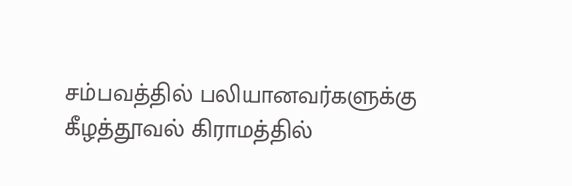சம்பவத்தில் பலியானவர்களுக்கு கீழத்தூவல் கிராமத்தில்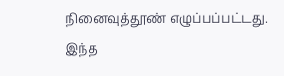நினைவுத்தூண் எழுப்பப்பட்டது.
இந்த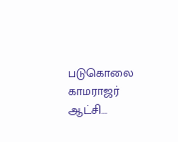படுகொலை காமராஜர் ஆட்சி...